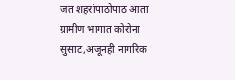जत शहरांपाठोपाठ आता ग्रामीण भागात कोरोना सुसाट,अजूनही नागरिक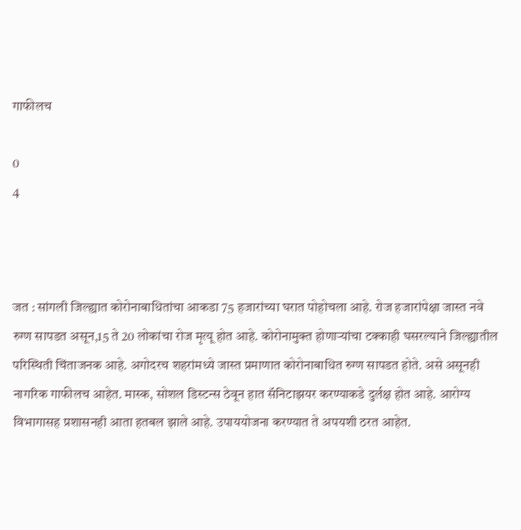गाफीलच

0
4



जत : सांगली जिल्ह्यात कोरोनाबाधितांचा आकडा 75 हजारांच्या घरात पोहोचला आहे. रोज हजारांपेक्षा जास्त नवे रुग्ण सापडत असून,15 ते 20 लोकांचा रोज मृत्यू होत आहे. कोरोनामुक्त होणाऱ्यांचा टक्काही घसरल्याने जिल्ह्यातील परिस्थिती चिंताजनक आहे. अगोदरच शहरांमध्ये जास्त प्रमाणात कोरोनाबाधित रुग्ण सापडत होते. असे असूनही नागरिक गाफीलच आहेत. मास्क, सोशल डिस्टन्स ठेवून हात सॅनिटाझयर करण्याकडे दुर्लक्ष होत आहे. आरोग्य विभागासह प्रशासनही आता हतबल झाले आहे. उपाययोजना करण्यात ते अपयशी ठरत आहेत.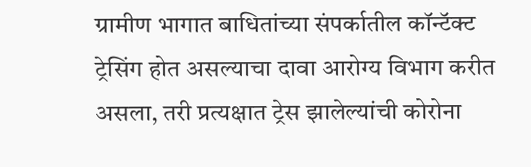ग्रामीण भागात बाधितांच्या संपर्कातील कॉन्टॅक्ट ट्रेसिंग होत असल्याचा दावा आरोग्य विभाग करीत असला, तरी प्रत्यक्षात ट्रेस झालेल्यांची कोरोना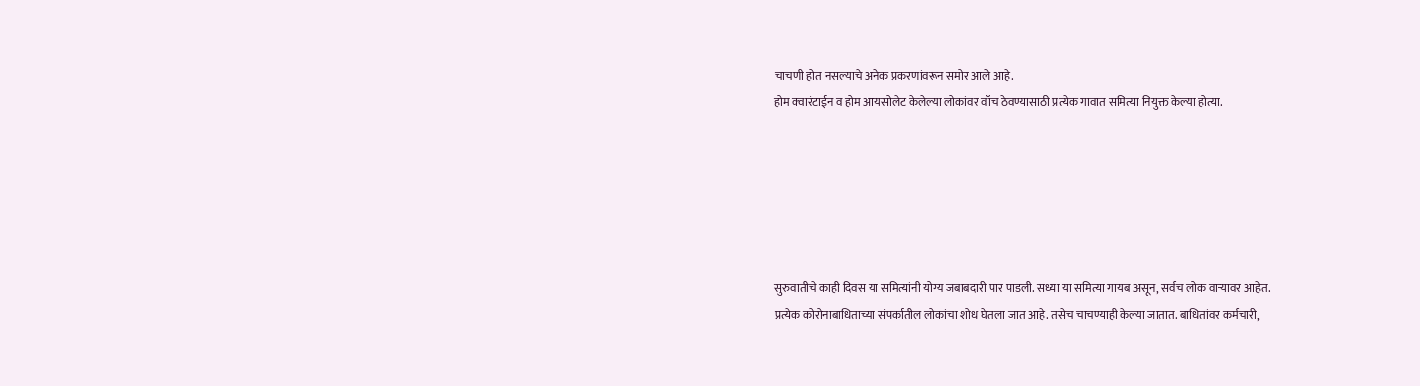चाचणी होत नसल्याचे अनेक प्रकरणांवरून समोर आले आहे.
होम क्वारंटाईन व होम आयसोलेट केलेल्या लोकांवर वॉच ठेवण्यासाठी प्रत्येक गावात समित्या नियुक्त केल्या होत्या.






सुरुवातीचे काही दिवस या समित्यांनी योग्य जबाबदारी पार पाडली. सध्या या समित्या गायब असून, सर्वच लोक वाऱ्यावर आहेत.
प्रत्येक कोरोनाबाधिताच्या संपर्कातील लोकांचा शोध घेतला जात आहे. तसेच चाचण्याही केल्या जातात. बाधितांवर कर्मचारी,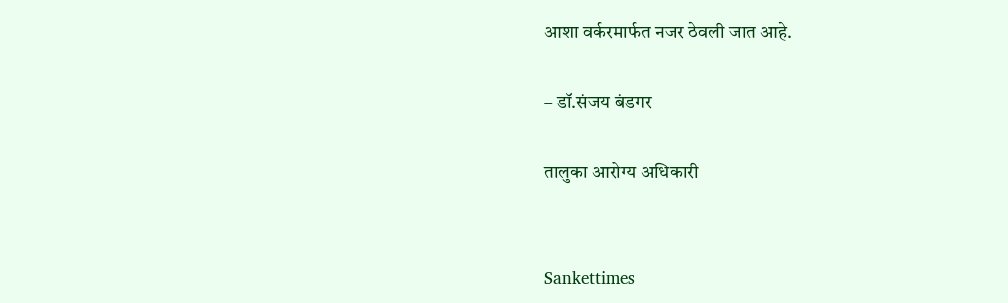आशा वर्करमार्फत नजर ठेवली जात आहे.

– डॉ.संजय बंडगर

तालुका आरोग्य अधिकारी


Sankettimes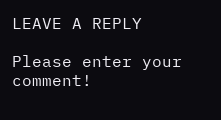LEAVE A REPLY

Please enter your comment!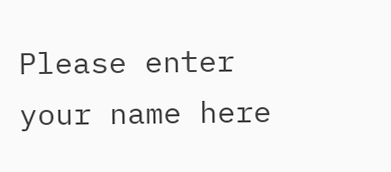Please enter your name here